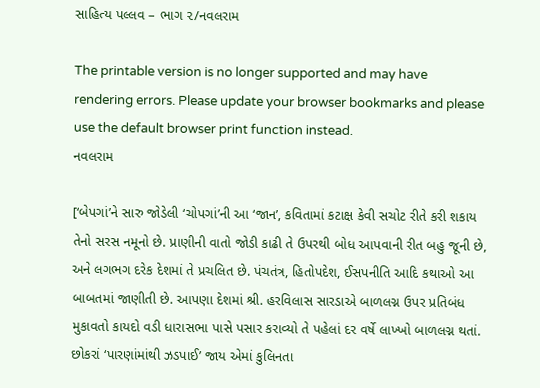સાહિત્ય પલ્લવ – ભાગ ૨/નવલરામ

The printable version is no longer supported and may have rendering errors. Please update your browser bookmarks and please use the default browser print function instead.
નવલરામ

[‘બેપગાં’ને સારુ જોડેલી ‘ચોપગાં’ની આ ‘જાન’, કવિતામાં કટાક્ષ કેવી સચોટ રીતે કરી શકાય તેનો સરસ નમૂનો છે. પ્રાણીની વાતો જોડી કાઢી તે ઉપરથી બોધ આપવાની રીત બહુ જૂની છે, અને લગભગ દરેક દેશમાં તે પ્રચલિત છે. પંચતંત્ર, હિતોપદેશ, ઈસપનીતિ આદિ કથાઓ આ બાબતમાં જાણીતી છે. આપણા દેશમાં શ્રી. હરવિલાસ સારડાએ બાળલગ્ન ઉપર પ્રતિબંધ મુકાવતો કાયદો વડી ધારાસભા પાસે પસાર કરાવ્યો તે પહેલાં દર વર્ષે લાખ્ખો બાળલગ્ન થતાં. છોકરાં ‘પારણાંમાંથી ઝડપાઈ’ જાય એમાં કુલિનતા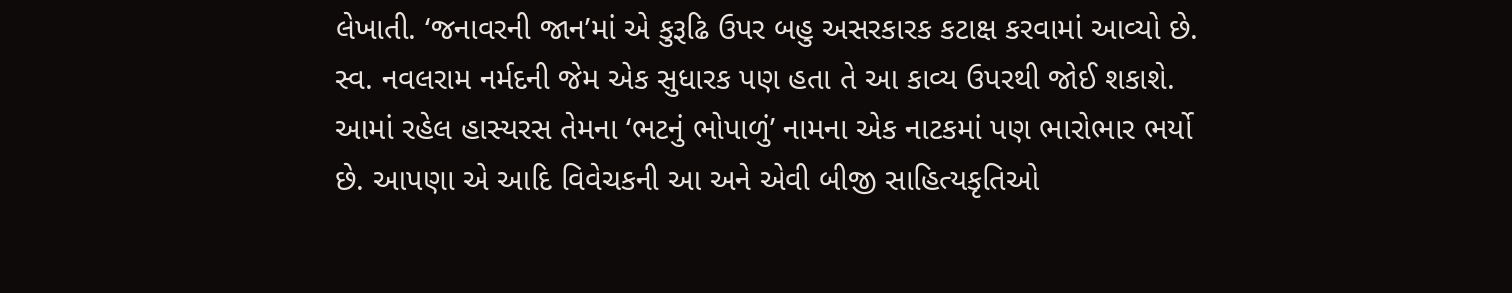લેખાતી. ‘જનાવરની જાન’માં એ કુરૂઢિ ઉપર બહુ અસરકારક કટાક્ષ કરવામાં આવ્યો છે. સ્વ. નવલરામ નર્મદની જેમ એક સુધારક પણ હતા તે આ કાવ્ય ઉપરથી જોઈ શકાશે. આમાં રહેલ હાસ્યરસ તેમના ‘ભટનું ભોપાળું’ નામના એક નાટકમાં પણ ભારોભાર ભર્યો છે. આપણા એ આદિ વિવેચકની આ અને એવી બીજી સાહિત્યકૃતિઓ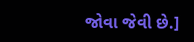જોવા જેવી છે.]